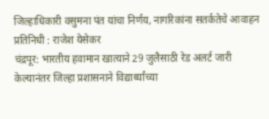जिल्हाधिकारी वसुमना पंत यांचा निर्णय, नागरिकांना सतर्कतेचे आवाहन
प्रतिनिधी : राजेश येसेकर
चंद्रपूर: भारतीय हवामान खात्याने 29 जुलैसाठी रेड अलर्ट जारी केल्यानंतर जिल्हा प्रशासनाने विद्यार्थ्यांच्या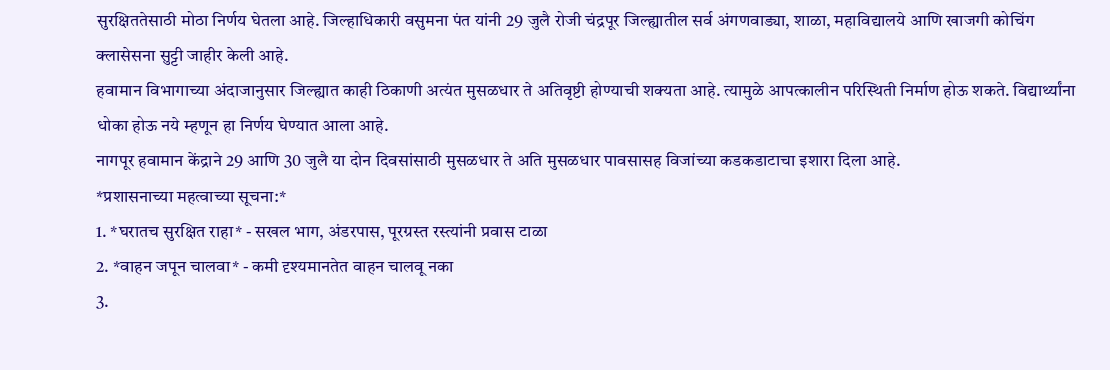सुरक्षिततेसाठी मोठा निर्णय घेतला आहे. जिल्हाधिकारी वसुमना पंत यांनी 29 जुलै रोजी चंद्रपूर जिल्ह्यातील सर्व अंगणवाड्या, शाळा, महाविद्यालये आणि खाजगी कोचिंग क्लासेसना सुट्टी जाहीर केली आहे.
हवामान विभागाच्या अंदाजानुसार जिल्ह्यात काही ठिकाणी अत्यंत मुसळधार ते अतिवृष्टी होण्याची शक्यता आहे. त्यामुळे आपत्कालीन परिस्थिती निर्माण होऊ शकते. विद्यार्थ्यांना धोका होऊ नये म्हणून हा निर्णय घेण्यात आला आहे.
नागपूर हवामान केंद्राने 29 आणि 30 जुलै या दोन दिवसांसाठी मुसळधार ते अति मुसळधार पावसासह विजांच्या कडकडाटाचा इशारा दिला आहे.
*प्रशासनाच्या महत्वाच्या सूचना:*
1. *घरातच सुरक्षित राहा* - सखल भाग, अंडरपास, पूरग्रस्त रस्त्यांनी प्रवास टाळा
2. *वाहन जपून चालवा* - कमी दृश्यमानतेत वाहन चालवू नका
3.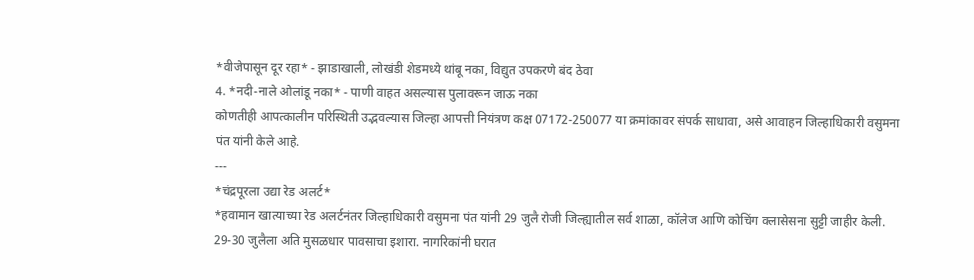*वीजेपासून दूर रहा* - झाडाखाली, लोखंडी शेडमध्ये थांबू नका, विद्युत उपकरणे बंद ठेवा
4. *नदी-नाले ओलांडू नका* - पाणी वाहत असल्यास पुलावरून जाऊ नका
कोणतीही आपत्कालीन परिस्थिती उद्भवल्यास जिल्हा आपत्ती नियंत्रण कक्ष 07172-250077 या क्रमांकावर संपर्क साधावा, असे आवाहन जिल्हाधिकारी वसुमना पंत यांनी केले आहे.
---
*चंद्रपूरला उद्या रेड अलर्ट*
*हवामान खात्याच्या रेड अलर्टनंतर जिल्हाधिकारी वसुमना पंत यांनी 29 जुलै रोजी जिल्ह्यातील सर्व शाळा, कॉलेज आणि कोचिंग क्लासेसना सुट्टी जाहीर केली. 29-30 जुलैला अति मुसळधार पावसाचा इशारा. नागरिकांनी घरात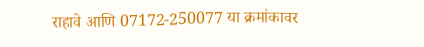राहावे आणि 07172-250077 या क्रमांकावर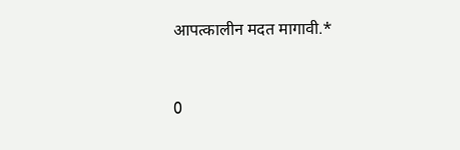आपत्कालीन मदत मागावी.*


0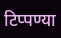टिप्पण्या